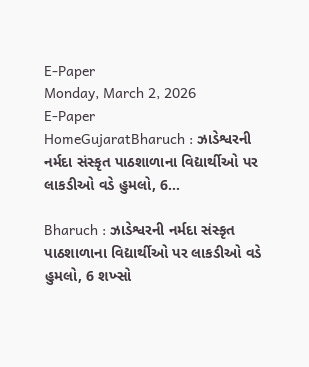E-Paper
Monday, March 2, 2026
E-Paper
HomeGujaratBharuch : ઝાડેશ્વરની નર્મદા સંસ્કૃત પાઠશાળાના વિદ્યાર્થીઓ પર લાકડીઓ વડે હુમલો, 6...

Bharuch : ઝાડેશ્વરની નર્મદા સંસ્કૃત પાઠશાળાના વિદ્યાર્થીઓ પર લાકડીઓ વડે હુમલો, 6 શખ્સો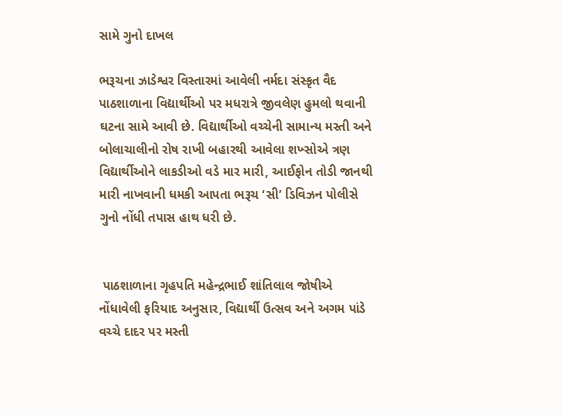સામે ગુનો દાખલ

ભરૂચના ઝાડેશ્વર વિસ્તારમાં આવેલી નર્મદા સંસ્કૃત વૈદ પાઠશાળાના વિદ્યાર્થીઓ પર મધરાત્રે જીવલેણ હુમલો થવાની ઘટના સામે આવી છે. વિદ્યાર્થીઓ વચ્ચેની સામાન્ય મસ્તી અને બોલાચાલીનો રોષ રાખી બહારથી આવેલા શખ્સોએ ત્રણ વિદ્યાર્થીઓને લાકડીઓ વડે માર મારી, આઈફોન તોડી જાનથી મારી નાખવાની ધમકી આપતા ભરૂચ ‘સી’ ડિવિઝન પોલીસે ગુનો નોંધી તપાસ હાથ ધરી છે.


 પાઠશાળાના ગૃહપતિ મહેન્દ્રભાઈ શાંતિલાલ જોષીએ નોંધાવેલી ફરિયાદ અનુસાર, વિદ્યાર્થી ઉત્સવ અને અગમ પાંડે વચ્ચે દાદર પર મસ્તી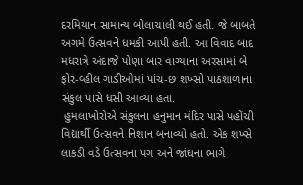દરમિયાન સામાન્ય બોલાચાલી થઈ હતી. જે બાબતે અગમે ઉત્સવને ધમકી આપી હતી. આ વિવાદ બાદ મધરાત્રે અંદાજે પોણા બાર વાગ્યાના અરસામાં બે ફોર-વ્હીલ ગાડીઓમાં પાંચ-છ શખ્સો પાઠશાળાના સંકુલ પાસે ધસી આવ્યા હતા.
 હુમલાખોરોએ સંકુલના હનુમાન મંદિર પાસે પહોંચી વિદ્યાર્થી ઉત્સવને નિશાન બનાવ્યો હતો. એક શખ્સે લાકડી વડે ઉત્સવના પગ અને જાંઘના ભાગે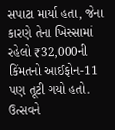સપાટા માર્યા હતા, જેના કારણે તેના ખિસ્સામાં રહેલો ₹32,000ની કિંમતનો આઈફોન-11 પણ તૂટી ગયો હતો. ઉત્સવને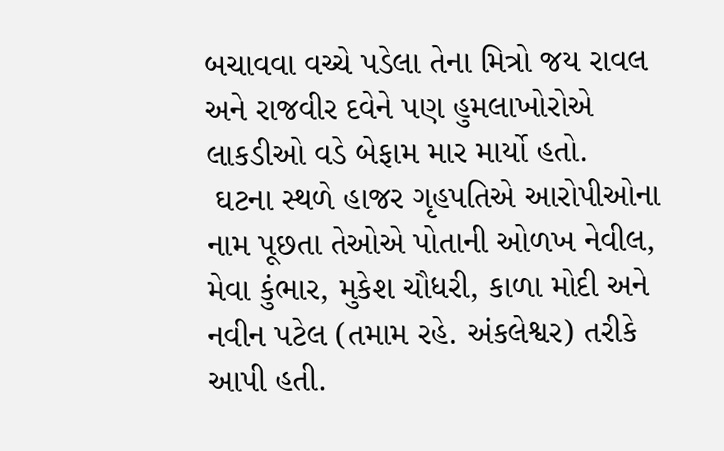બચાવવા વચ્ચે પડેલા તેના મિત્રો જય રાવલ અને રાજવીર દવેને પણ હુમલાખોરોએ લાકડીઓ વડે બેફામ માર માર્યો હતો.
 ઘટના સ્થળે હાજર ગૃહપતિએ આરોપીઓના નામ પૂછતા તેઓએ પોતાની ઓળખ નેવીલ, મેવા કુંભાર, મુકેશ ચૌધરી, કાળા મોદી અને નવીન પટેલ (તમામ રહે. અંકલેશ્વર) તરીકે આપી હતી.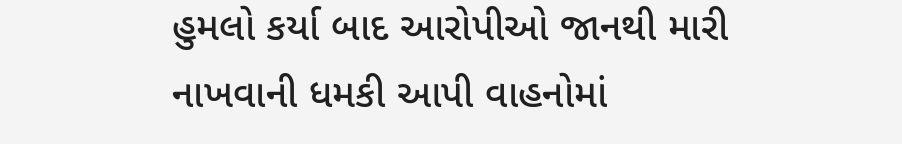હુમલો કર્યા બાદ આરોપીઓ જાનથી મારી નાખવાની ધમકી આપી વાહનોમાં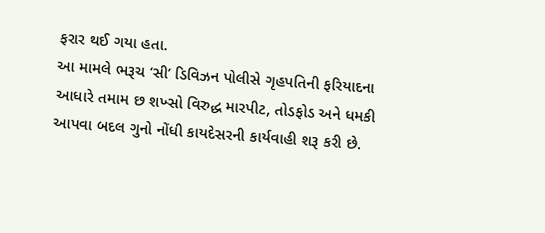ફરાર થઈ ગયા હતા.
આ મામલે ભરૂચ ‘સી’ ડિવિઝન પોલીસે ગૃહપતિની ફરિયાદના આધારે તમામ છ શખ્સો વિરુદ્ધ મારપીટ, તોડફોડ અને ધમકી આપવા બદલ ગુનો નોંધી કાયદેસરની કાર્યવાહી શરૂ કરી છે.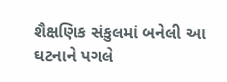શૈક્ષણિક સંકુલમાં બનેલી આ ઘટનાને પગલે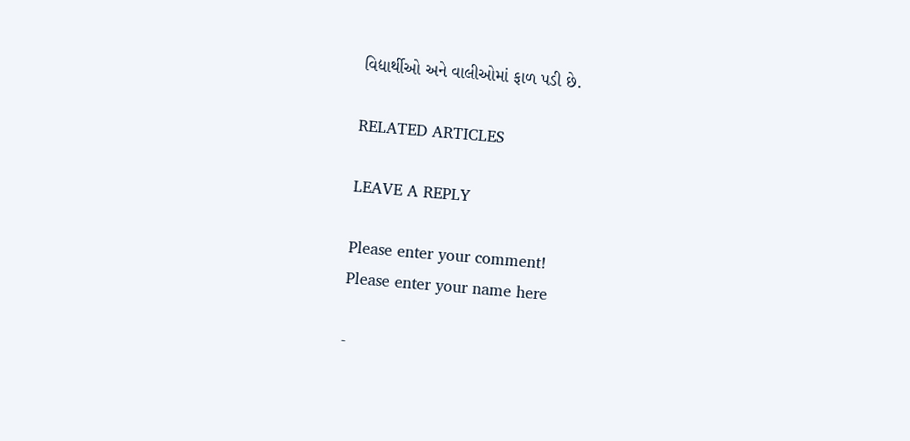વિદ્યાર્થીઓ અને વાલીઓમાં ફાળ પડી છે.

RELATED ARTICLES

LEAVE A REPLY

Please enter your comment!
Please enter your name here

-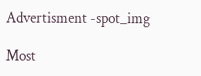Advertisment -spot_img

Most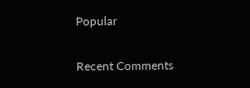Popular

Recent Comments